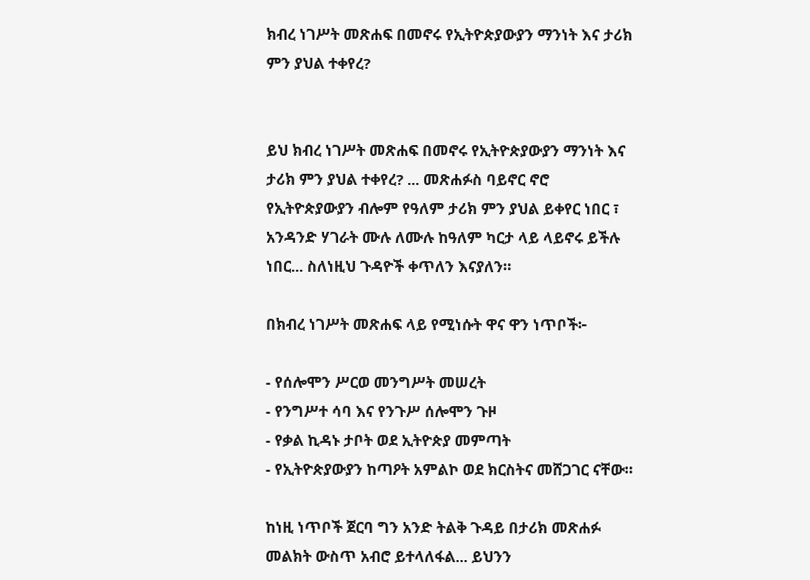ክብረ ነገሥት መጽሐፍ በመኖሩ የኢትዮጵያውያን ማንነት እና ታሪክ ምን ያህል ተቀየረ?


ይህ ክብረ ነገሥት መጽሐፍ በመኖሩ የኢትዮጵያውያን ማንነት እና ታሪክ ምን ያህል ተቀየረ? ... መጽሐፉስ ባይኖር ኖሮ የኢትዮጵያውያን ብሎም የዓለም ታሪክ ምን ያህል ይቀየር ነበር ፣ አንዳንድ ሃገራት ሙሉ ለሙሉ ከዓለም ካርታ ላይ ላይኖሩ ይችሉ ነበር... ስለነዚህ ጉዳዮች ቀጥለን እናያለን።

በክብረ ነገሥት መጽሐፍ ላይ የሚነሱት ዋና ዋን ነጥቦች፦

- የሰሎሞን ሥርወ መንግሥት መሠረት
- የንግሥተ ሳባ እና የንጉሥ ሰሎሞን ጉዞ
- የቃል ኪዳኑ ታቦት ወደ ኢትዮጵያ መምጣት
- የኢትዮጵያውያን ከጣዖት አምልኮ ወደ ክርስትና መሸጋገር ናቸው።

ከነዚ ነጥቦች ጀርባ ግን አንድ ትልቅ ጉዳይ በታሪክ መጽሐፉ መልክት ውስጥ አብሮ ይተላለፋል... ይህንን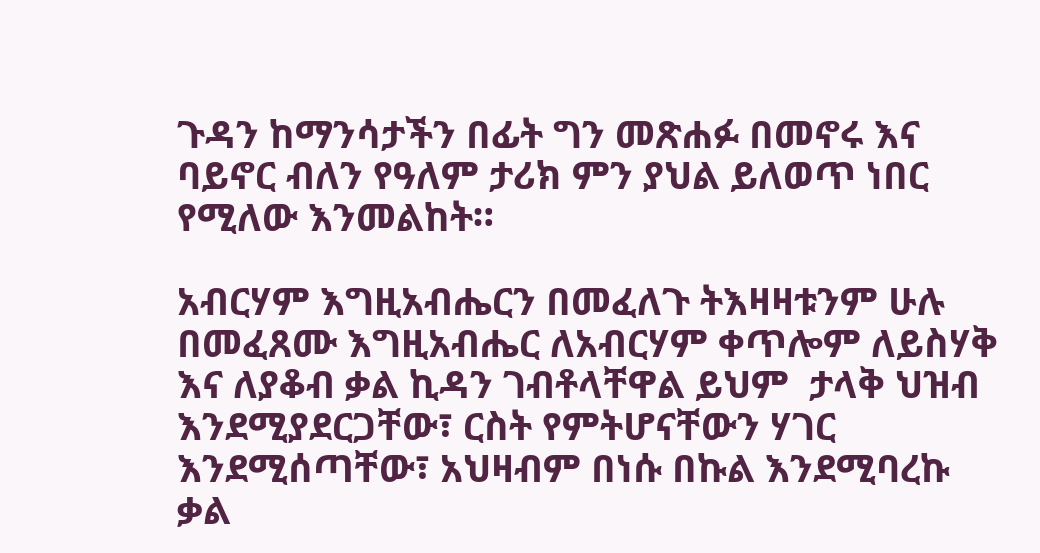ጉዳን ከማንሳታችን በፊት ግን መጽሐፉ በመኖሩ እና ባይኖር ብለን የዓለም ታሪክ ምን ያህል ይለወጥ ነበር የሚለው እንመልከት።

አብርሃም እግዚአብሔርን በመፈለጉ ትእዛዛቱንም ሁሉ በመፈጸሙ እግዚአብሔር ለአብርሃም ቀጥሎም ለይስሃቅ እና ለያቆብ ቃል ኪዳን ገብቶላቸዋል ይህም  ታላቅ ህዝብ እንደሚያደርጋቸው፣ ርስት የምትሆናቸውን ሃገር እንደሚሰጣቸው፣ አህዛብም በነሱ በኩል እንደሚባረኩ ቃል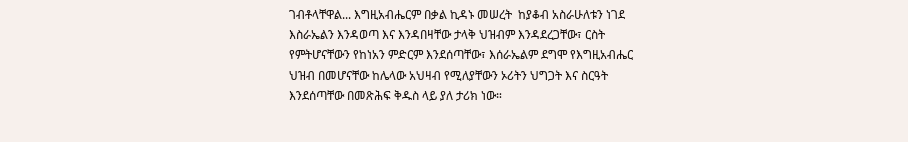ገብቶላቸዋል... እግዚአብሔርም በቃል ኪዳኑ መሠረት  ከያቆብ አስራሁለቱን ነገደ እስራኤልን እንዳወጣ እና እንዳበዛቸው ታላቅ ህዝብም እንዳደረጋቸው፣ ርስት የምትሆናቸውን የከነአን ምድርም እንደሰጣቸው፣ እሰራኤልም ደግሞ የእግዚአብሔር ህዝብ በመሆናቸው ከሌላው አህዛብ የሚለያቸውን ኦሪትን ህግጋት እና ስርዓት እንደሰጣቸው በመጽሕፍ ቅዱስ ላይ ያለ ታሪክ ነው።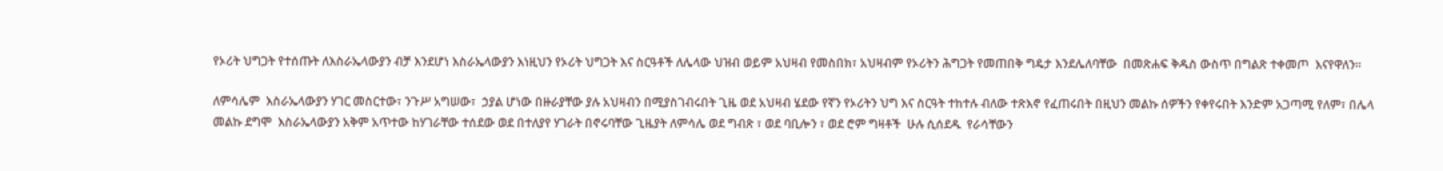የኦሪት ህግጋት የተሰጡት ለእስራኤላውያን ብቻ እንደሆነ እስራኤላውያን እነዚህን የኦሪት ህግጋት እና ስርዓቶች ለሌላው ህዝብ ወይም አህዛብ የመስበክ፣ አህዛብም የኦሪትን ሕግጋት የመጠበቅ ግዴታ እንደሌለባቸው  በመጽሐፍ ቅዱስ ውስጥ በግልጽ ተቀመጦ  እናየዋለን።

ለምሳሌም  እስራኤላውያን ሃገር መስርተው፣ ንጉሥ አግሠው፣  ኃያል ሆነው በዙራያቸው ያሉ አህዛብን በሚያስገብሩበት ጊዜ ወደ አህዛብ ሄደው የኛን የኦሪትን ህግ እና ስርዓት ተከተሉ ብለው ተጽእኖ የፈጠሩበት በዚህን መልኩ ሰዎችን የቀየሩበት እንድም አጋጣሚ የለም፣ በሌላ መልኩ ደግሞ  እስራኤላውያን አቅም አጥተው ከሃገራቸው ተሰደው ወደ በተለያየ ሃገራት በኖሩባቸው ጊዜያት ለምሳሌ ወደ ግብጽ ፣ ወደ ባቢሎን ፣ ወደ ሮም ግዛቶች  ሁሉ ሲሰደዱ  የራሳቸውን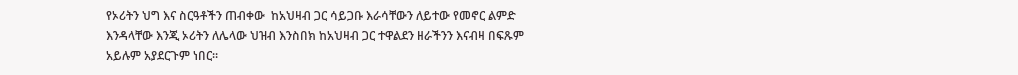የኦሪትን ህግ እና ስርዓቶችን ጠብቀው  ከአህዛብ ጋር ሳይጋቡ እራሳቸውን ለይተው የመኖር ልምድ እንዳላቸው እንጂ ኦሪትን ለሌላው ህዝብ እንስበክ ከአህዛብ ጋር ተዋልደን ዘራችንን እናብዛ በፍጹም አይሉም አያደርጉም ነበር።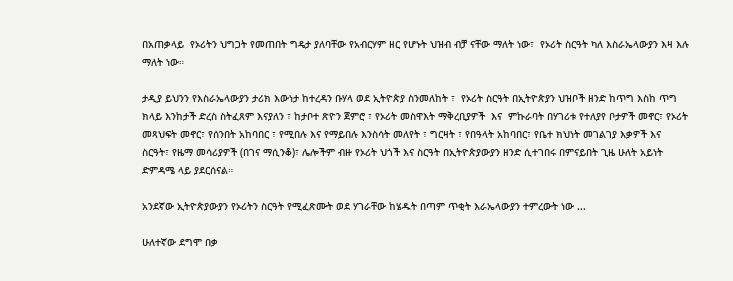በአጠቃላይ  የኦሪትን ህግጋት የመጠበት ግዴታ ያለባቸው የአብርሃም ዘር የሆኑት ህዝብ ብቻ ናቸው ማለት ነው፣  የኦሪት ስርዓት ካለ እስራኤላውያን እዛ እሉ ማለት ነው።

ታዲያ ይህንን የእስራኤላውያን ታሪክ እውነታ ከተረዳን ቡሃላ ወደ ኢትዮጵያ ስንመለከት ፣  የኦሪት ስርዓት በኢትዮጵያን ህዝቦች ዘንድ ከጥግ እስከ ጥግ ክላይ እንከታች ድረስ ስትፈጸም እናያለን ፣ ከታቦተ ጽዮን ጀምሮ ፣ የኦሪት መስዋእት ማቅረቢያዎች  እና  ምኩራባት በሃገሪቱ የተለያየ ቦታዎች መኖር፣ የኦሪት  መጻህፍት መኖር፣ የሰንበት አከባበር ፣ የሚበሉ እና የማይበሉ እንስሳት መለየት ፣ ግርዛት ፣ የበዓላት አከባበር፣ የቤተ ክህነት መገልገያ እቃዎች እና ስርዓት፣ የዜማ መሳሪያዎች (በገና ማሲንቆ)፣ ሌሎችም ብዙ የኦሪት ህጎች እና ስርዓት በኢትዮጵያውያን ዘንድ ሲተገበሩ በምናይበት ጊዜ ሁለት አይነት ድምዳሜ ላይ ያደርሰናል።

አንደኛው ኢትዮጵያውያን የኦሪትን ስርዓት የሚፈጽሙት ወደ ሃገራቸው ከሄዱት በጣም ጥቂት እራኤላውያን ተምረውት ነው ...

ሁለተኛው ደግሞ በቃ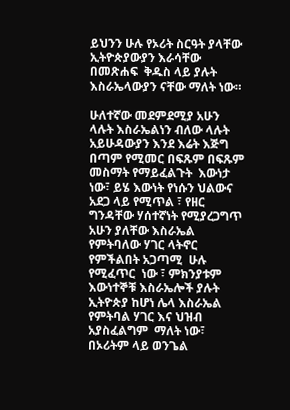ይህንን ሁሉ የኦሪት ስርዓት ያላቸው ኢትዮጵያውያን እራሳቸው በመጽሐፍ  ቅዱስ ላይ ያሉት እስራኤላውያን ናቸው ማለት ነው።

ሁለተኛው መደምደሚያ አሁን ላሉት እስራኤልነን ብለው ላሉት አይሁዳውያን እንደ እሬት እጅግ በጣም የሚመር በፍጹም በፍጹም መስማት የማይፈልጉት  እውነታ ነው፣ ይሄ እውነት የነሱን ህልውና አደጋ ላይ የሚጥል ፣ የዘር ግንዳቸው ሃሰተኛነት የሚያረጋግጥ አሁን ያለቸው እስራኤል የምትባለው ሃገር ላትኖር የምችልበት አጋጣሚ  ሁሉ የሚፈጥር  ነው ፣ ምክንያቱም እውነተኞቹ እስራኤሎች ያሉት ኢትዮጵያ ከሆነ ሌላ እስራኤል የምትባል ሃገር እና ህዝብ  አያስፈልግም  ማለት ነው፣  በኦሪትም ላይ ወንጌል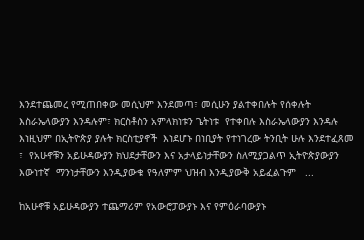እንደተጨመረ የሚጠበቀው መሲህም እንደመጣ፣ መሲሁን ያልተቀበሉት የሰቀሉት እስራኤላውያን እንዳሉም፣ ክርስቶስን አምላክነቱን ጌትነቱ  የተቀበሉ እስራኤላውያን እንዳሉ  እነዚህም በኢትዮጵያ ያሉት ክርስቲያኖች  እነደሆኑ በነቢያት የተነገረው ትንቢት ሁሉ እንደተፈጸመ ፣  የአሁኖቹን አይሁዳውያን ክህደታቸውን እና አታላይነታቸውን ስለሚያጋልጥ ኢትዮጵያውያን እውነተኛ  ማንነታቸውን እንዲያውቁ የዓለምም ህዝብ እንዲያውቅ አይፈልጉም   ...

ከአሁኖቹ አይሁዳውያን ተጨማሪም የአውሮፓውያኑ እና የምዕራባውያኑ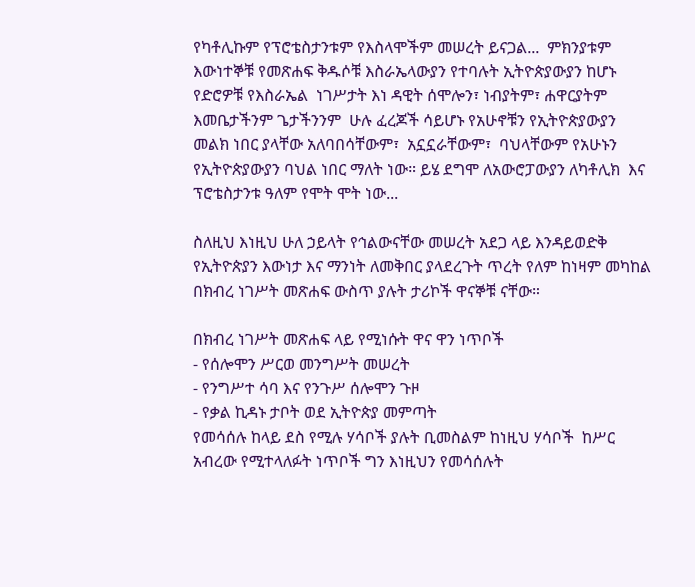የካቶሊኩም የፕሮቴስታንቱም የእስላሞችም መሠረት ይናጋል...  ምክንያቱም እውነተኞቹ የመጽሐፍ ቅዱሶቹ እስራኤላውያን የተባሉት ኢትዮጵያውያን ከሆኑ የድሮዎቹ የእስራኤል  ነገሥታት እነ ዳዊት ሰሞሎን፣ ነብያትም፣ ሐዋርያትም እመቤታችንም ጌታችንንም  ሁሉ ፈረጆች ሳይሆኑ የአሁኖቹን የኢትዮጵያውያን መልክ ነበር ያላቸው አለባበሳቸውም፣  አኗኗራቸውም፣  ባህላቸውም የአሁኑን የኢትዮጵያውያን ባህል ነበር ማለት ነው። ይሄ ደግሞ ለአውሮፓውያን ለካቶሊክ  እና ፕሮቴስታንቱ ዓለም የሞት ሞት ነው...

ስለዚህ እነዚህ ሁለ ኃይላት የኅልውናቸው መሠረት አደጋ ላይ እንዳይወድቅ  የኢትዮጵያን እውነታ እና ማንነት ለመቅበር ያላደረጉት ጥረት የለም ከነዛም መካከል በክብረ ነገሥት መጽሐፍ ውስጥ ያሉት ታሪኮች ዋናኞቹ ናቸው።

በክብረ ነገሥት መጽሐፍ ላይ የሚነሱት ዋና ዋን ነጥቦች
- የሰሎሞን ሥርወ መንግሥት መሠረት
- የንግሥተ ሳባ እና የንጉሥ ሰሎሞን ጉዞ
- የቃል ኪዳኑ ታቦት ወደ ኢትዮጵያ መምጣት
የመሳሰሉ ከላይ ደስ የሚሉ ሃሳቦች ያሉት ቢመስልም ከነዚህ ሃሳቦች  ከሥር አብረው የሚተላለፉት ነጥቦች ግን እነዚህን የመሳሰሉት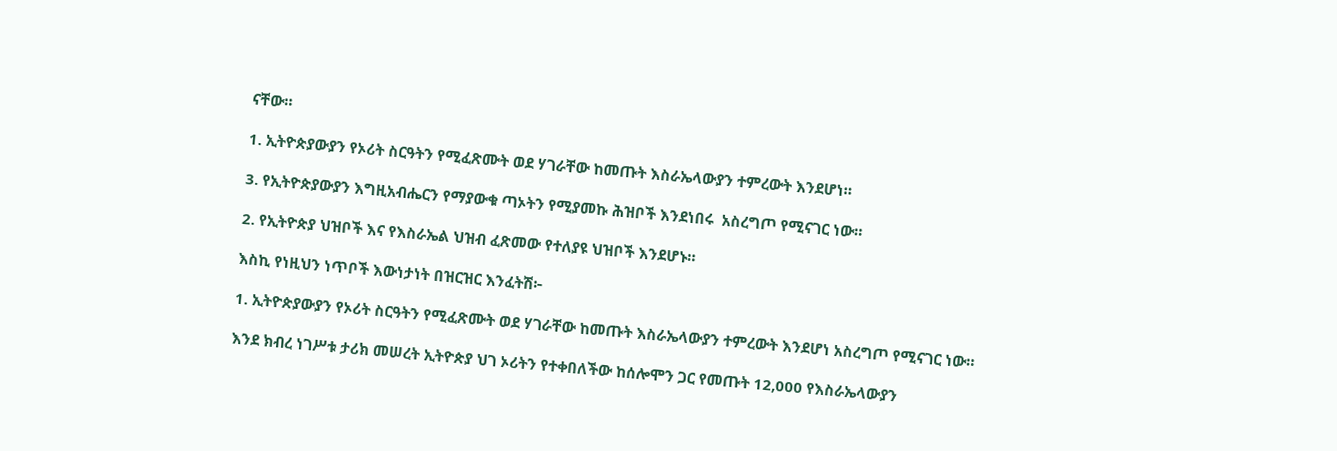ናቸው።

1. ኢትዮጵያውያን የኦሪት ስርዓትን የሚፈጽሙት ወደ ሃገራቸው ከመጡት እስራኤላውያን ተምረውት እንደሆነ።

3. የኢትዮጵያውያን እግዚአብሔርን የማያውቁ ጣኦትን የሚያመኩ ሕዝቦች እንደነበሩ  አስረግጦ የሚናገር ነው።

2. የኢትዮጵያ ህዝቦች እና የእስራኤል ህዝብ ፈጽመው የተለያዩ ህዝቦች እንደሆኑ።

እስኪ የነዚህን ነጥቦች እውነታነት በዝርዝር እንፈትሽ፦

1. ኢትዮጵያውያን የኦሪት ስርዓትን የሚፈጽሙት ወደ ሃገራቸው ከመጡት እስራኤላውያን ተምረውት እንደሆነ አስረግጦ የሚናገር ነው።

እንደ ክብረ ነገሥቱ ታሪክ መሠረት ኢትዮጵያ ህገ ኦሪትን የተቀበለችው ከሰሎሞን ጋር የመጡት 12,000 የእስራኤላውያን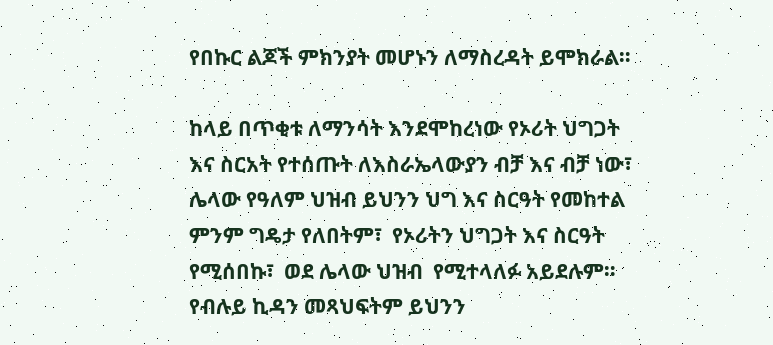የበኩር ልጆች ምክንያት መሆኑን ለማስረዳት ይሞክራል።

ከላይ በጥቂቱ ለማንሳት እንደሞከረነው የኦሪት ህግጋት እና ስርአት የተሰጡት ለእስራኤላውያን ብቻ እና ብቻ ነው፣ ሌላው የዓለም ህዝብ ይህንን ህግ እና ስርዓት የመከተል ምንም ግዴታ የለበትም፣  የኦሪትን ህግጋት እና ስርዓት  የሚሰበኩ፣  ወደ ሌላው ህዝብ  የሚተላለፉ አይደሉም። የብሉይ ኪዳን መጻህፍትም ይህንን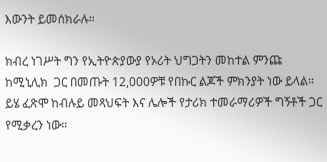እውንት ይመሰክራሉ።

ክብረ ነገሥት ግን የኢትዮጵያውያ የኦሪት ህግጋትን መከተል ምንጩ ከሚኒሊክ  ጋር በመጡት 12,000ዎቹ የበኩር ልጆች ምክንያት ነው ይላል።   ይሄ ፈጽሞ ከብሉይ መጻህፍት እና ሌሎች የታሪክ ተመራማሪዎች ግኝቶች ጋር የሚቃረን ነው።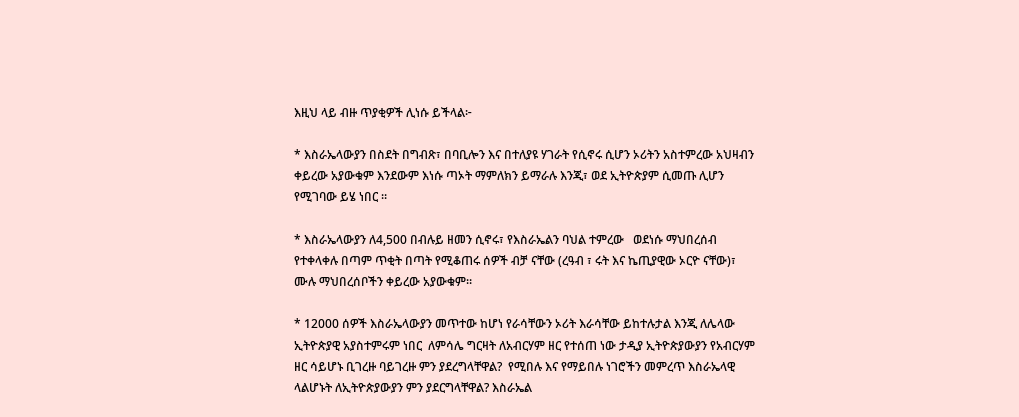እዚህ ላይ ብዙ ጥያቂዎች ሊነሱ ይችላል፦

* እስራኤላውያን በስደት በግብጽ፣ በባቢሎን እና በተለያዩ ሃገራት የሲኖሩ ሲሆን ኦሪትን አስተምረው አህዛብን ቀይረው አያውቁም እንደውም እነሱ ጣኦት ማምለክን ይማራሉ እንጂ፣ ወደ ኢትዮጵያም ሲመጡ ሊሆን የሚገባው ይሄ ነበር ።

* እስራኤላውያን ለ4,500 በብሉይ ዘመን ሲኖሩ፣ የእስራኤልን ባህል ተምረው   ወደነሱ ማህበረሰብ የተቀላቀሉ በጣም ጥቂት በጣት የሚቆጠሩ ሰዎች ብቻ ናቸው (ረዓብ ፣ ሩት እና ኬጢያዊው ኦርዮ ናቸው)፣ ሙሉ ማህበረሰቦችን ቀይረው አያውቁም።

* 12000 ሰዎች እስራኤላውያን መጥተው ከሆነ የራሳቸውን ኦሪት እራሳቸው ይከተሉታል እንጂ ለሌላው ኢትዮጵያዊ አያስተምሩም ነበር  ለምሳሌ ግርዛት ለአብርሃም ዘር የተሰጠ ነው ታዲያ ኢትዮጵያውያን የአብርሃም ዘር ሳይሆኑ ቢገረዙ ባይገረዙ ምን ያደረግላቸዋል?  የሚበሉ እና የማይበሉ ነገሮችን መምረጥ እስራኤላዊ ላልሆኑት ለኢትዮጵያውያን ምን ያደርግላቸዋል? እስራኤል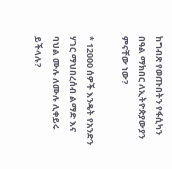ከግብጽ የወጡበትን የፋሲካን በዓል ማክበር ለኢትዮጵያውያን ምናቸው ነው?

* 12000 ሰዎች እንዴት የአንድን ሃገር ማህበረሰብ ልማድ እና ባህል ሙሉ ለሙሉ ሊቀይሩ ይችላሉ?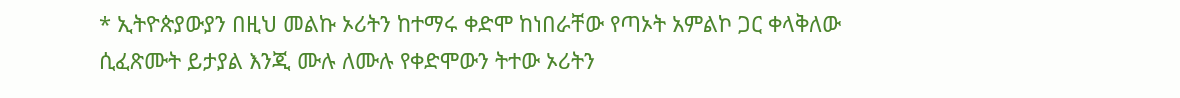* ኢትዮጵያውያን በዚህ መልኩ ኦሪትን ከተማሩ ቀድሞ ከነበራቸው የጣኦት አምልኮ ጋር ቀላቅለው ሲፈጽሙት ይታያል እንጂ ሙሉ ለሙሉ የቀድሞውን ትተው ኦሪትን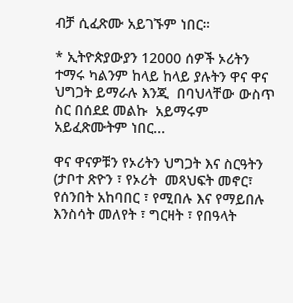ብቻ ሲፈጽሙ አይገኙም ነበር።

* ኢትዮጵያውያን 12000 ሰዎች ኦሪትን ተማሩ ካልንም ከላይ ከላይ ያሉትን ዋና ዋና  ህግጋት ይማራሉ እንጂ  በባህላቸው ውስጥ ስር በሰደደ መልኩ  አይማሩም አይፈጽሙትም ነበር...

ዋና ዋናዎቹን የኦሪትን ህግጋት እና ስርዓትን  (ታቦተ ጽዮን ፣ የኦሪት  መጻህፍት መኖር፣ የሰንበት አከባበር ፣ የሚበሉ እና የማይበሉ እንስሳት መለየት ፣ ግርዛት ፣ የበዓላት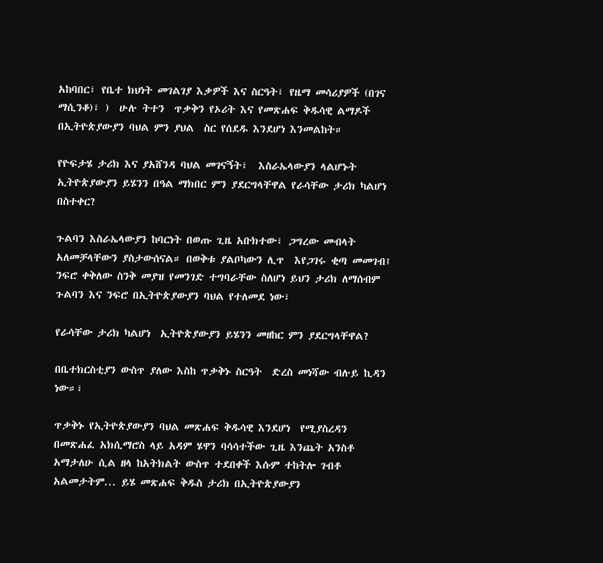አከባበር፣ የቤተ ክህነት መገልገያ እቃዎች እና ስርዓት፣ የዜማ መሳሪያዎች (በገና ማሲንቆ)፣ )  ሁሉ ትተን  ጥቃቅን የኦሪት እና የመጽሐፍ ቅዱሳዊ ልማዶች በኢትዮጵያውያን ባህል ምን ያህል  ስር የሰደዱ እንደሆነ እንመልከት።

የዮፍታሄ ታሪክ እና ያአሸንዳ ባህል መገናኝት፣  እስራኤላውያን ላልሆኑት ኢትዮጵያውያን ይሄንን በዓል ማክበር ምን ያደርግላቸዋል የራሳቸው ታሪክ ካልሆነ በስተቀር?

ጉልባን እስራኤላውያን ከባርነት በወጡ ጊዜ አቡክተው፣ ጋግረው መብላት አለመቻላቸውን ያስታውሰናል። በወቅቱ ያልቦካውን ሊጥ  እየጋገሩ ቂጣ መመገብ፤ ንፍሮ ቀቅለው ስንቅ መያዝ የመንገድ ተግባራቸው ስለሆነ ይህን ታሪክ ለማሰብም ጉልባን እና ንፍሮ በኢትዮጵያውያን ባህል የተለመደ ነው፣

የራሳቸው ታሪክ ካልሆነ  ኢትዮጵያውያን ይሄንን መዘከር ምን ያደርግላቸዋል?

በቤተክርስቲያን ውስጥ ያለው እስከ ጥቃቅኑ ስርዓት  ድረስ መነሻው ብሉይ ኪዳን ነው።፣

ጥቃቅኑ የኢትዮጵያውያን ባህል መጽሐፍ ቅዱሳዊ እንደሆነ  የሚያስረዳን በመጽሐፈ አክሲማሮስ ላይ አዳም ሄዋን ባሳሳተችው ጊዜ እንጨት አንስቶ አማታለሁ ሲል ዘላ ከአትክልት ውስጥ ተደበቀች እሱም ተከትሎ ገብቶ አልመታትም... ይሄ መጽሐፍ ቅዱስ ታሪክ በኢትዮጵያውያን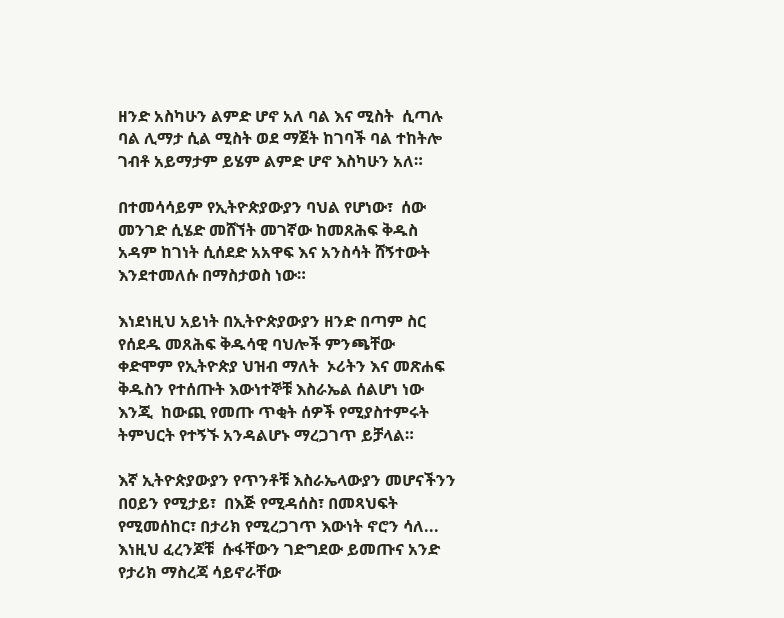ዘንድ አስካሁን ልምድ ሆኖ አለ ባል እና ሚስት  ሲጣሉ ባል ሊማታ ሲል ሚስት ወደ ማጀት ከገባች ባል ተከትሎ ገብቶ አይማታም ይሄም ልምድ ሆኖ እስካሁን አለ።

በተመሳሳይም የኢትዮጵያውያን ባህል የሆነው፣  ሰው መንገድ ሲሄድ መሸኘት መገኛው ከመጸሕፍ ቅዱስ አዳም ከገነት ሲሰደድ አአዋፍ እና አንስሳት ሸኝተውት እንደተመለሱ በማስታወስ ነው።

እነደነዚህ አይነት በኢትዮጵያውያን ዘንድ በጣም ስር የሰደዱ መጸሕፍ ቅዱሳዊ ባህሎች ምንጫቸው  ቀድሞም የኢትዮጵያ ህዝብ ማለት  ኦሪትን እና መጽሐፍ ቅዱስን የተሰጡት እውነተኞቹ እስራኤል ሰልሆነ ነው እንጂ  ከውጪ የመጡ ጥቂት ሰዎች የሚያስተምሩት ትምህርት የተኝኙ አንዳልሆኑ ማረጋገጥ ይቻላል።

እኛ ኢትዮጵያውያን የጥንቶቹ እስራኤላውያን መሆናችንን  በዐይን የሚታይ፣  በእጅ የሚዳሰስ፣ በመጻህፍት የሚመሰከር፣ በታሪክ የሚረጋገጥ እውነት ኖሮን ሳለ... እነዚህ ፈረንጆቹ  ሱፋቸውን ገድግደው ይመጡና አንድ የታሪክ ማስረጃ ሳይኖራቸው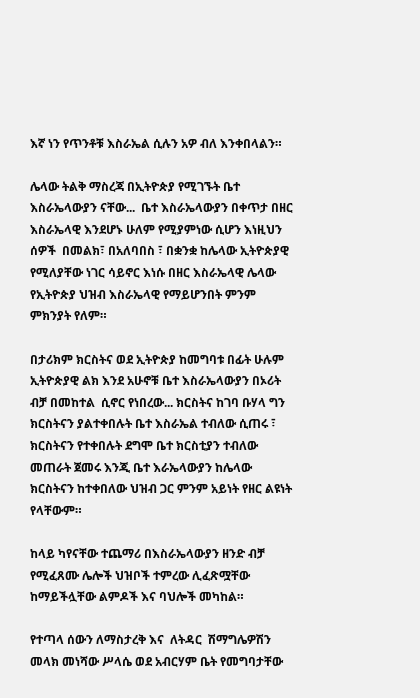እኛ ነን የጥንቶቹ እስራኤል ሲሉን አዎ ብለ እንቀበላልን።

ሌላው ትልቅ ማስረጃ በኢትዮጵያ የሚገኙት ቤተ እስራኤላውያን ናቸው...  ቤተ እስራኤላውያን በቀጥታ በዘር እስራኤላዊ እንደሆኑ ሁለም የሚያምነው ሲሆን እነዚህን  ሰዎች  በመልክ፣ በአለባበስ ፣ በቋንቋ ከሌላው ኢትዮጵያዊ የሚለያቸው ነገር ሳይኖር እነሱ በዘር እስራኤላዊ ሌላው የኢትዮጵያ ህዝብ እስራኤላዊ የማይሆንበት ምንም ምክንያት የለም።

በታሪክም ክርስትና ወደ ኢትዮጵያ ከመግባቱ በፊት ሁሉም ኢትዮጵያዊ ልክ እንደ አሁኖቹ ቤተ እስራኤላውያን በኦሪት ብቻ በመከተል  ሲኖር የነበረው... ክርስትና ከገባ ቡሃላ ግን ክርስትናን ያልተቀበሉት ቤተ እስራኤል ተብለው ሲጠሩ ፣ ክርስትናን የተቀበሉት ደግሞ ቤተ ክርስቲያን ተብለው መጠራት ጀመሩ እንጂ ቤተ እራኤላውያን ከሌላው ክርስትናን ከተቀበለው ህዝብ ጋር ምንም አይነት የዘር ልዩነት የላቸውም።

ከላይ ካየናቸው ተጨማሪ በእስራኤላውያን ዘንድ ብቻ የሚፈጸሙ ሌሎች ህዝቦች ተምረው ሊፈጽሟቸው ከማይችሏቸው ልምዶች እና ባህሎች መካከል።

የተጣላ ሰውን ለማስታረቅ እና  ለትዳር  ሽማግሌዎሽን መላክ መነሻው ሥላሴ ወደ አብርሃም ቤት የመግባታቸው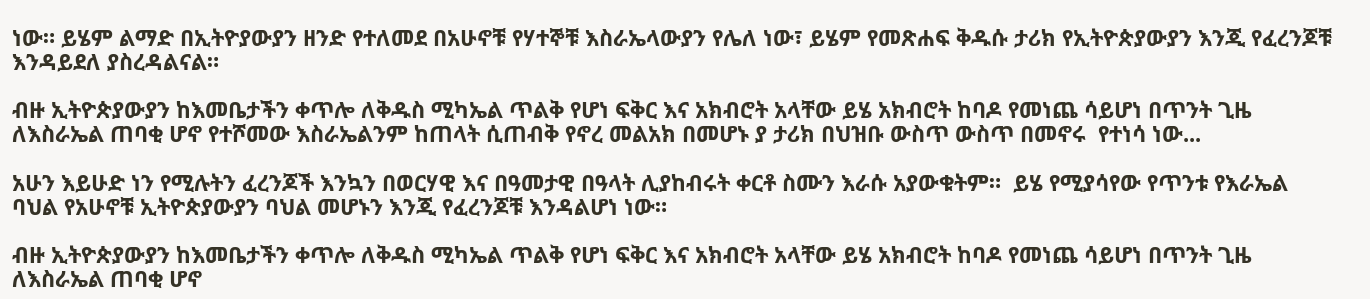ነው። ይሄም ልማድ በኢትዮያውያን ዘንድ የተለመደ በአሁኖቹ የሃተኞቹ እስራኤላውያን የሌለ ነው፣ ይሄም የመጽሐፍ ቅዱሱ ታሪክ የኢትዮጵያውያን እንጂ የፈረንጆቹ እንዳይደለ ያስረዳልናል።

ብዙ ኢትዮጵያውያን ከእመቤታችን ቀጥሎ ለቅዱስ ሚካኤል ጥልቅ የሆነ ፍቅር እና አክብሮት አላቸው ይሄ አክብሮት ከባዶ የመነጨ ሳይሆነ በጥንት ጊዜ  ለእስራኤል ጠባቂ ሆኖ የተሾመው እስራኤልንም ከጠላት ሲጠብቅ የኖረ መልአክ በመሆኑ ያ ታሪክ በህዝቡ ውስጥ ውስጥ በመኖሩ  የተነሳ ነው...

አሁን እይሁድ ነን የሚሉትን ፈረንጆች እንኳን በወርሃዊ እና በዓመታዊ በዓላት ሊያከብሩት ቀርቶ ስሙን እራሱ አያውቁትም።  ይሄ የሚያሳየው የጥንቱ የእራኤል ባህል የአሁኖቹ ኢትዮጵያውያን ባህል መሆኑን እንጂ የፈረንጆቹ እንዳልሆነ ነው።

ብዙ ኢትዮጵያውያን ከእመቤታችን ቀጥሎ ለቅዱስ ሚካኤል ጥልቅ የሆነ ፍቅር እና አክብሮት አላቸው ይሄ አክብሮት ከባዶ የመነጨ ሳይሆነ በጥንት ጊዜ  ለእስራኤል ጠባቂ ሆኖ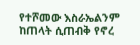የተሾመው እስራኤልንም ከጠላት ሲጠብቅ የኖረ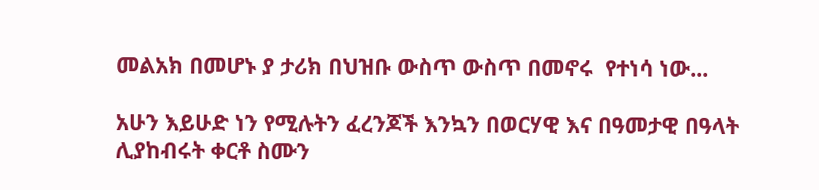መልአክ በመሆኑ ያ ታሪክ በህዝቡ ውስጥ ውስጥ በመኖሩ  የተነሳ ነው...

አሁን እይሁድ ነን የሚሉትን ፈረንጆች እንኳን በወርሃዊ እና በዓመታዊ በዓላት ሊያከብሩት ቀርቶ ስሙን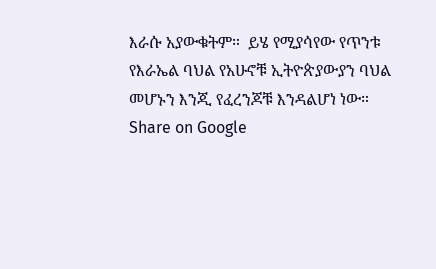እራሱ አያውቁትም።  ይሄ የሚያሳየው የጥንቱ የእራኤል ባህል የአሁኖቹ ኢትዮጵያውያን ባህል መሆኑን እንጂ የፈረንጆቹ እንዳልሆነ ነው።
Share on Google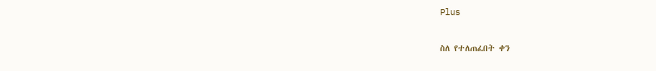Plus

ስለ የተለጠፈበት ቀን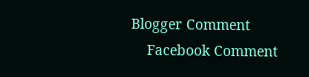Blogger Comment
    Facebook Comment